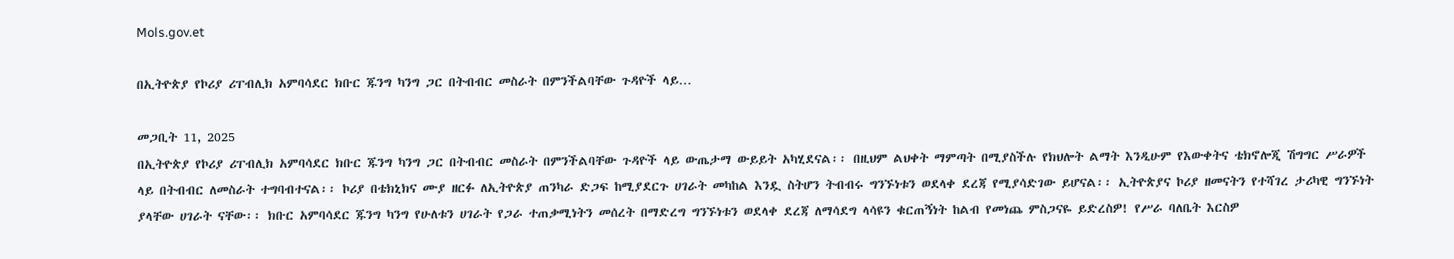Mols.gov.et

በኢትዮጵያ የኮሪያ ሪፐብሊክ አምባሳደር ክቡር ጁንግ ካንግ ጋር በትብብር መስራት በምንችልባቸው ጉዳዮች ላይ…

መጋቢት 11, 2025
በኢትዮጵያ የኮሪያ ሪፐብሊክ አምባሳደር ክቡር ጁንግ ካንግ ጋር በትብብር መስራት በምንችልባቸው ጉዳዮች ላይ ውጤታማ ውይይት አካሂደናል፡፡ በዚህም ልህቀት ማምጣት በሚያስችሉ የክህሎት ልማት እንዲሁም የእውቀትና ቴክኖሎጂ ሽግግር ሥራዎች ላይ በትብብር ለመስራት ተግባብተናል፡፡ ኮሪያ በቴክኒክና ሙያ ዘርፉ ለኢትዮጵያ ጠንካራ ድጋፍ ከሚያደርጉ ሀገራት መካከል እንዷ ስትሆን ትብብሩ ግንኙነቱን ወደላቀ ደረጃ የሚያሳድገው ይሆናል፡፡ ኢትዮጵያና ኮሪያ ዘመናትን የተሻገረ ታሪካዊ ግንኙነት ያላቸው ሀገራት ናቸው፡፡ ክቡር አምባሳደር ጁንግ ካንግ የሁለቱን ሀገራት የጋራ ተጠቃሚነትን መሰረት በማድረግ ግንኙነቱን ወደላቀ ደረጃ ለማሳደግ ላሳዩን ቁርጠኝነት ከልብ የመነጨ ምስጋናዬ ይድረስዎ! የሥራ ባለቤት እርስዎ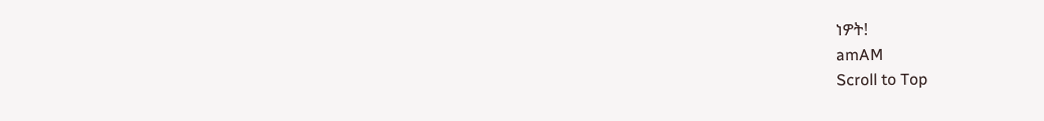ነዎት!
amAM
Scroll to Top